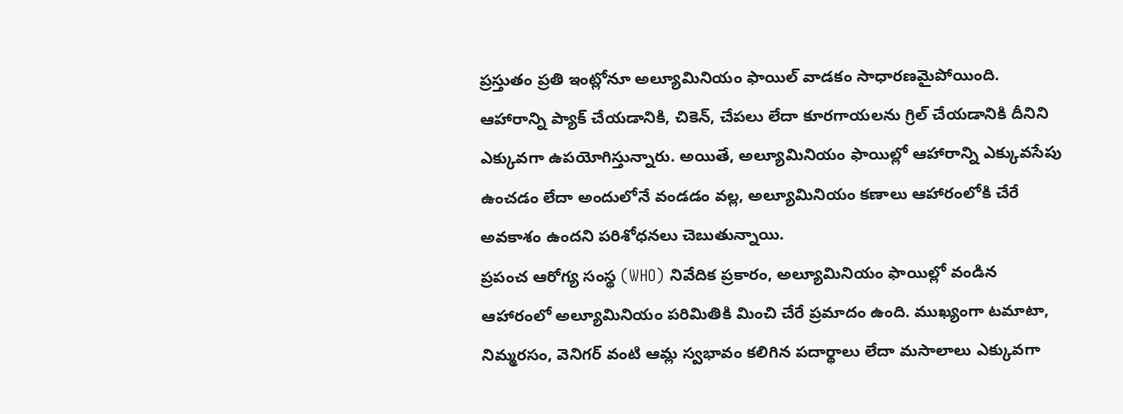ప్రస్తుతం ప్రతి ఇంట్లోనూ అల్యూమినియం ఫాయిల్ వాడకం సాధారణమైపోయింది. ఆహారాన్ని ప్యాక్ చేయడానికి, చికెన్, చేపలు లేదా కూరగాయలను గ్రిల్ చేయడానికి దీనిని ఎక్కువగా ఉపయోగిస్తున్నారు. అయితే, అల్యూమినియం ఫాయిల్లో ఆహారాన్ని ఎక్కువసేపు ఉంచడం లేదా అందులోనే వండడం వల్ల, అల్యూమినియం కణాలు ఆహారంలోకి చేరే అవకాశం ఉందని పరిశోధనలు చెబుతున్నాయి.
ప్రపంచ ఆరోగ్య సంస్థ (WHO) నివేదిక ప్రకారం, అల్యూమినియం ఫాయిల్లో వండిన ఆహారంలో అల్యూమినియం పరిమితికి మించి చేరే ప్రమాదం ఉంది. ముఖ్యంగా టమాటా, నిమ్మరసం, వెనిగర్ వంటి ఆమ్ల స్వభావం కలిగిన పదార్థాలు లేదా మసాలాలు ఎక్కువగా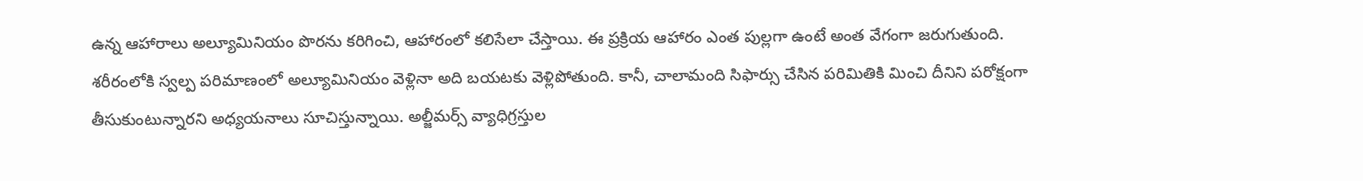ఉన్న ఆహారాలు అల్యూమినియం పొరను కరిగించి, ఆహారంలో కలిసేలా చేస్తాయి. ఈ ప్రక్రియ ఆహారం ఎంత పుల్లగా ఉంటే అంత వేగంగా జరుగుతుంది.
శరీరంలోకి స్వల్ప పరిమాణంలో అల్యూమినియం వెళ్లినా అది బయటకు వెళ్లిపోతుంది. కానీ, చాలామంది సిఫార్సు చేసిన పరిమితికి మించి దీనిని పరోక్షంగా తీసుకుంటున్నారని అధ్యయనాలు సూచిస్తున్నాయి. అల్జీమర్స్ వ్యాధిగ్రస్తుల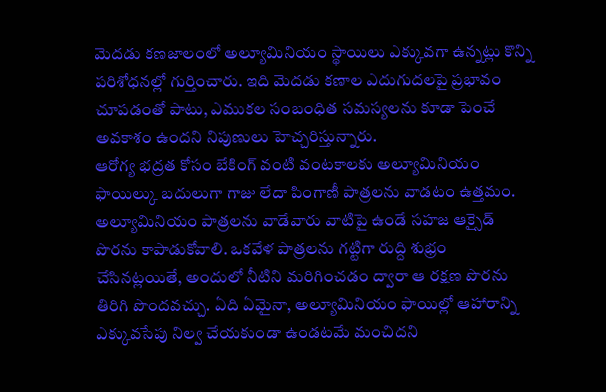మెదడు కణజాలంలో అల్యూమినియం స్థాయిలు ఎక్కువగా ఉన్నట్లు కొన్ని పరిశోధనల్లో గుర్తించారు. ఇది మెదడు కణాల ఎదుగుదలపై ప్రభావం చూపడంతో పాటు, ఎముకల సంబంధిత సమస్యలను కూడా పెంచే అవకాశం ఉందని నిపుణులు హెచ్చరిస్తున్నారు.
ఆరోగ్య భద్రత కోసం బేకింగ్ వంటి వంటకాలకు అల్యూమినియం ఫాయిల్కు బదులుగా గాజు లేదా పింగాణీ పాత్రలను వాడటం ఉత్తమం. అల్యూమినియం పాత్రలను వాడేవారు వాటిపై ఉండే సహజ ఆక్సైడ్ పొరను కాపాడుకోవాలి. ఒకవేళ పాత్రలను గట్టిగా రుద్ది శుభ్రం చేసినట్లయితే, అందులో నీటిని మరిగించడం ద్వారా ఆ రక్షణ పొరను తిరిగి పొందవచ్చు. ఏది ఏమైనా, అల్యూమినియం ఫాయిల్లో ఆహారాన్ని ఎక్కువసేపు నిల్వ చేయకుండా ఉండటమే మంచిదని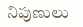నిపుణులు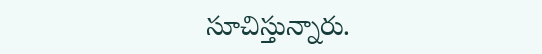సూచిస్తున్నారు.